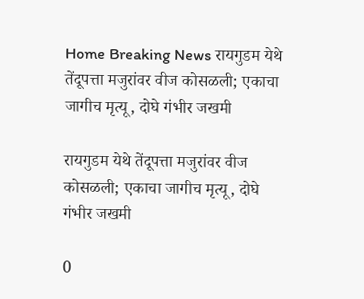Home Breaking News रायगुडम येथे तेंदूपत्ता मजुरांवर वीज कोसळली; एकाचा जागीच मृत्यू, दोघे गंभीर जखमी

रायगुडम येथे तेंदूपत्ता मजुरांवर वीज कोसळली; एकाचा जागीच मृत्यू, दोघे गंभीर जखमी

0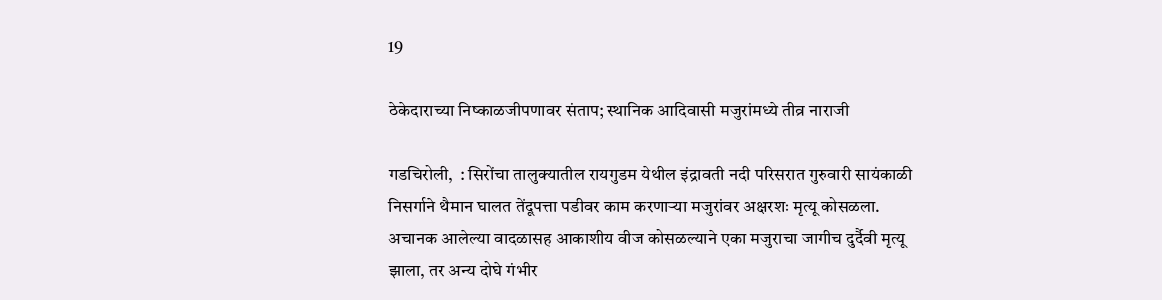19

ठेकेदाराच्या निष्काळजीपणावर संताप; स्थानिक आदिवासी मजुरांमध्ये तीव्र नाराजी

गडचिरोली,  : सिरोंचा तालुक्यातील रायगुडम येथील इंद्रावती नदी परिसरात गुरुवारी सायंकाळी निसर्गाने थैमान घालत तेंदूपत्ता पडीवर काम करणाऱ्या मजुरांवर अक्षरशः मृत्यू कोसळला. अचानक आलेल्या वादळासह आकाशीय वीज कोसळल्याने एका मजुराचा जागीच दुर्दैवी मृत्यू झाला, तर अन्य दोघे गंभीर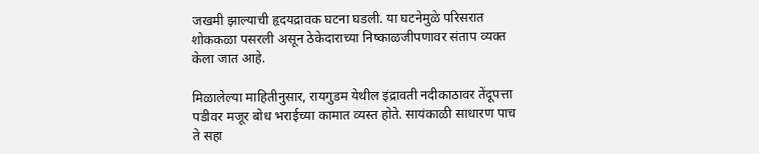जखमी झाल्याची हृदयद्रावक घटना घडली. या घटनेमुळे परिसरात शोककळा पसरली असून ठेकेदाराच्या निष्काळजीपणावर संताप व्यक्त केला जात आहे.

मिळालेल्या माहितीनुसार, रायगुडम येथील इंद्रावती नदीकाठावर तेंदूपत्ता पडीवर मजूर बोध भराईच्या कामात व्यस्त होते. सायंकाळी साधारण पाच ते सहा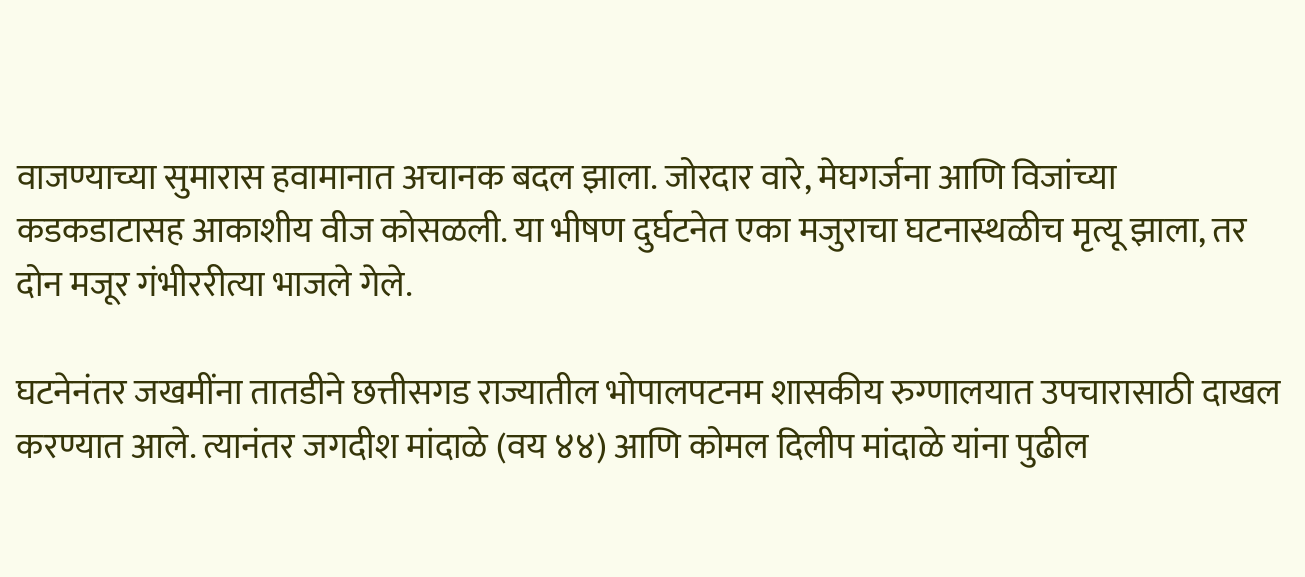वाजण्याच्या सुमारास हवामानात अचानक बदल झाला. जोरदार वारे, मेघगर्जना आणि विजांच्या कडकडाटासह आकाशीय वीज कोसळली. या भीषण दुर्घटनेत एका मजुराचा घटनास्थळीच मृत्यू झाला, तर दोन मजूर गंभीररीत्या भाजले गेले.

घटनेनंतर जखमींना तातडीने छत्तीसगड राज्यातील भोपालपटनम शासकीय रुग्णालयात उपचारासाठी दाखल करण्यात आले. त्यानंतर जगदीश मांदाळे (वय ४४) आणि कोमल दिलीप मांदाळे यांना पुढील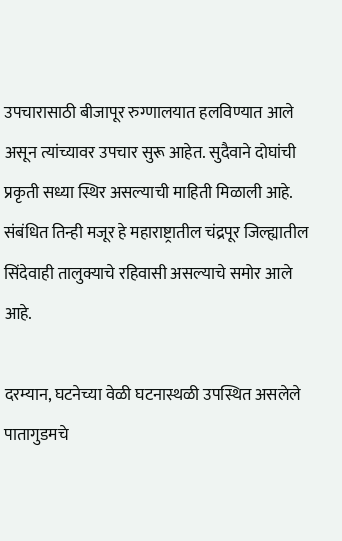उपचारासाठी बीजापूर रुग्णालयात हलविण्यात आले असून त्यांच्यावर उपचार सुरू आहेत. सुदैवाने दोघांची प्रकृती सध्या स्थिर असल्याची माहिती मिळाली आहे. संबंधित तिन्ही मजूर हे महाराष्ट्रातील चंद्रपूर जिल्ह्यातील सिंदेवाही तालुक्याचे रहिवासी असल्याचे समोर आले आहे.

दरम्यान, घटनेच्या वेळी घटनास्थळी उपस्थित असलेले पातागुडमचे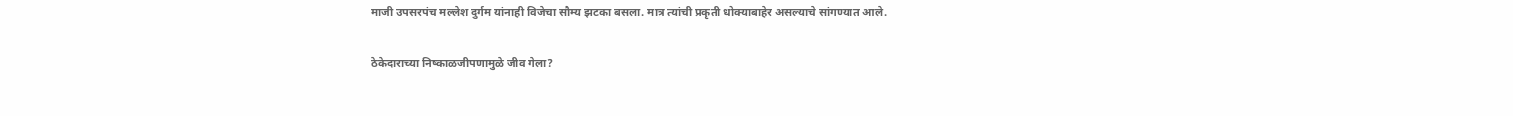माजी उपसरपंच मल्लेश दुर्गम यांनाही विजेचा सौम्य झटका बसला. मात्र त्यांची प्रकृती धोक्याबाहेर असल्याचे सांगण्यात आले.

ठेकेदाराच्या निष्काळजीपणामुळे जीव गेला?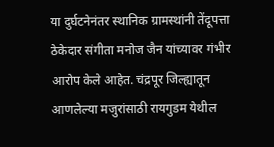या दुर्घटनेनंतर स्थानिक ग्रामस्थांनी तेंदूपत्ता ठेकेदार संगीता मनोज जैन यांच्यावर गंभीर आरोप केले आहेत. चंद्रपूर जिल्ह्यातून आणलेल्या मजुरांसाठी रायगुडम येथील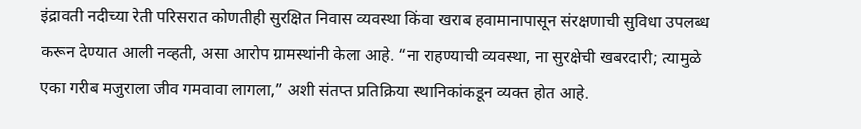इंद्रावती नदीच्या रेती परिसरात कोणतीही सुरक्षित निवास व्यवस्था किंवा खराब हवामानापासून संरक्षणाची सुविधा उपलब्ध करून देण्यात आली नव्हती, असा आरोप ग्रामस्थांनी केला आहे. “ना राहण्याची व्यवस्था, ना सुरक्षेची खबरदारी; त्यामुळे एका गरीब मजुराला जीव गमवावा लागला,” अशी संतप्त प्रतिक्रिया स्थानिकांकडून व्यक्त होत आहे.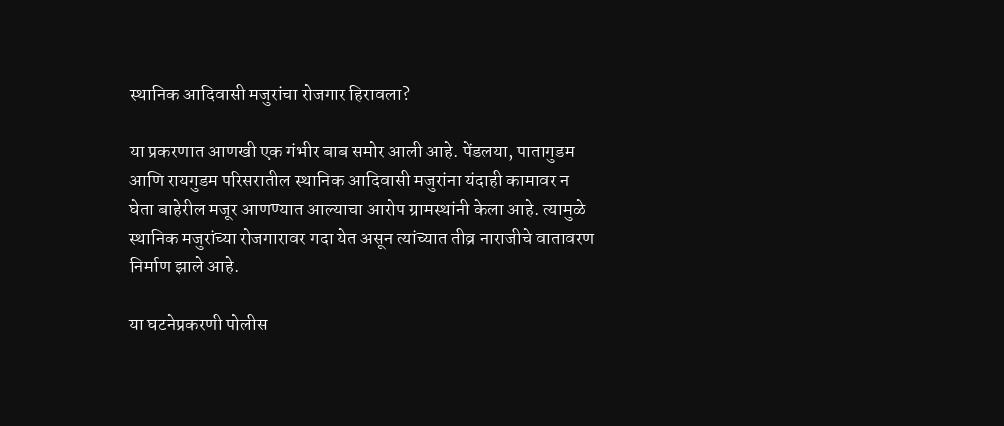स्थानिक आदिवासी मजुरांचा रोजगार हिरावला?

या प्रकरणात आणखी एक गंभीर बाब समोर आली आहे. पेंडलया, पातागुडम आणि रायगुडम परिसरातील स्थानिक आदिवासी मजुरांना यंदाही कामावर न घेता बाहेरील मजूर आणण्यात आल्याचा आरोप ग्रामस्थांनी केला आहे. त्यामुळे स्थानिक मजुरांच्या रोजगारावर गदा येत असून त्यांच्यात तीव्र नाराजीचे वातावरण निर्माण झाले आहे.

या घटनेप्रकरणी पोलीस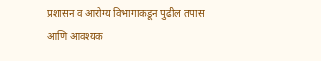प्रशासन व आरोग्य विभागाकडून पुढील तपास आणि आवश्यक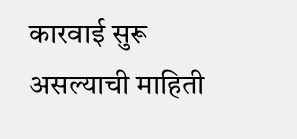कारवाई सुरू असल्याची माहिती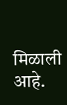मिळाली आहे.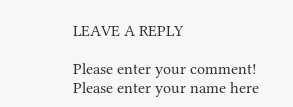LEAVE A REPLY

Please enter your comment!
Please enter your name here